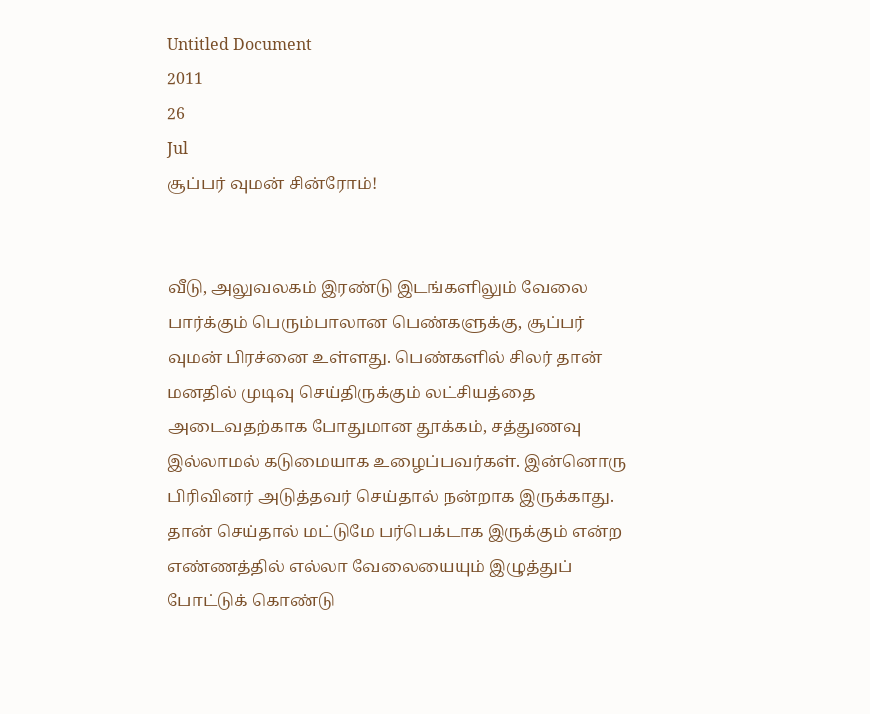Untitled Document
2011
26
Jul
சூப்பர் வுமன் சின்ரோம்!


வீடு, அலுவலகம் இரண்டு இடங்களிலும் வேலை பார்க்கும் பெரும்பாலான பெண்களுக்கு, சூப்பர் வுமன் பிரச்னை உள்ளது. பெண்களில் சிலர் தான் மனதில் முடிவு செய்திருக்கும் லட்சியத்தை அடைவதற்காக போதுமான தூக்கம், சத்துணவு இல்லாமல் கடுமையாக உழைப்பவர்கள். இன்னொரு பிரிவினர் அடுத்தவர் செய்தால் நன்றாக இருக்காது. தான் செய்தால் மட்டுமே பர்பெக்டாக இருக்கும் என்ற எண்ணத்தில் எல்லா வேலையையும் இழுத்துப் போட்டுக் கொண்டு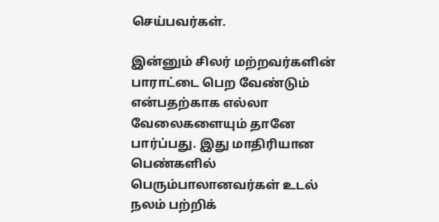செய்பவர்கள்.

இன்னும் சிலர் மற்றவர்களின் பாராட்டை பெற வேண்டும் என்பதற்காக எல்லா வேலைகளையும் தானே பார்ப்பது. இது மாதிரியான பெண்களில் பெரும்பாலானவர்கள் உடல் நலம் பற்றிக்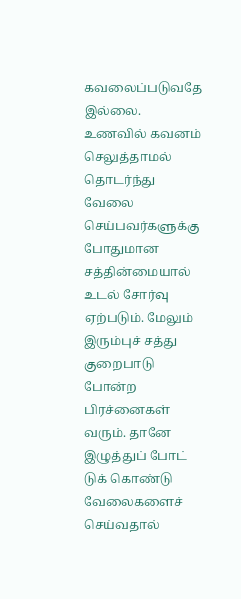கவலைப்படுவதே இல்லை. உணவில் கவனம் செலுத்தாமல்  தொடர்ந்து வேலை செய்பவர்களுக்கு போதுமான சத்தின்மையால் உடல் சோர்வு ஏற்படும். மேலும் இரும்புச் சத்து குறைபாடு போன்ற பிரச்னைகள் வரும். தானே இழுத்துப் போட் டுக் கொண்டு வேலைகளைச் செய்வதால்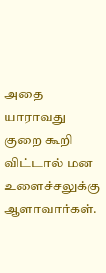அதை யாராவது குறை கூறி விட்டால் மன உளைச்சலுக்கு ஆளாவார்கள்.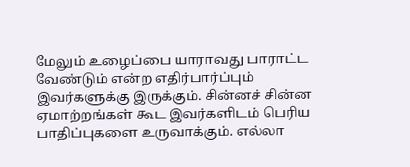மேலும் உழைப்பை யாராவது பாராட்ட வேண்டும் என்ற எதிர்பார்ப்பும் இவர்களுக்கு இருக்கும். சின்னச் சின்ன ஏமாற்றங்கள் கூட இவர்களிடம் பெரிய பாதிப்புகளை உருவாக்கும். எல்லா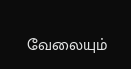வேலையும்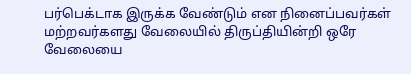பர்பெக்டாக இருக்க வேண்டும் என நினைப்பவர்கள் மற்றவர்களது வேலையில் திருப்தியின்றி ஒரே வேலையை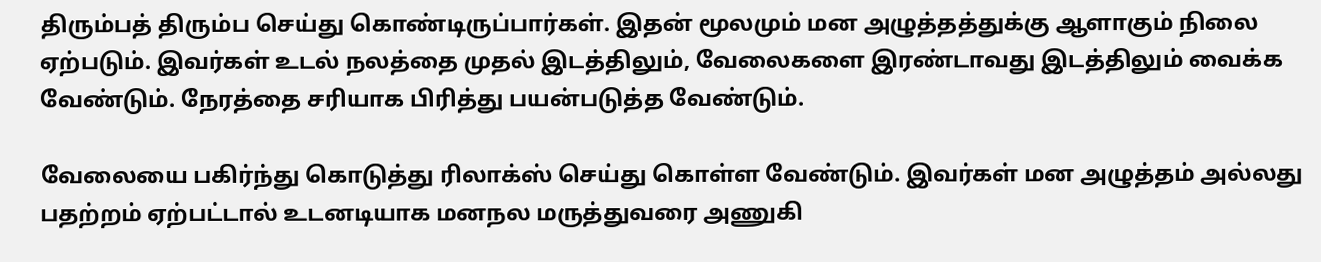திரும்பத் திரும்ப செய்து கொண்டிருப்பார்கள். இதன் மூலமும் மன அழுத்தத்துக்கு ஆளாகும் நிலை ஏற்படும். இவர்கள் உடல் நலத்தை முதல் இடத்திலும், வேலைகளை இரண்டாவது இடத்திலும் வைக்க வேண்டும். நேரத்தை சரியாக பிரித்து பயன்படுத்த வேண்டும்.

வேலையை பகிர்ந்து கொடுத்து ரிலாக்ஸ் செய்து கொள்ள வேண்டும். இவர்கள் மன அழுத்தம் அல்லது பதற்றம் ஏற்பட்டால் உடனடியாக மனநல மருத்துவரை அணுகி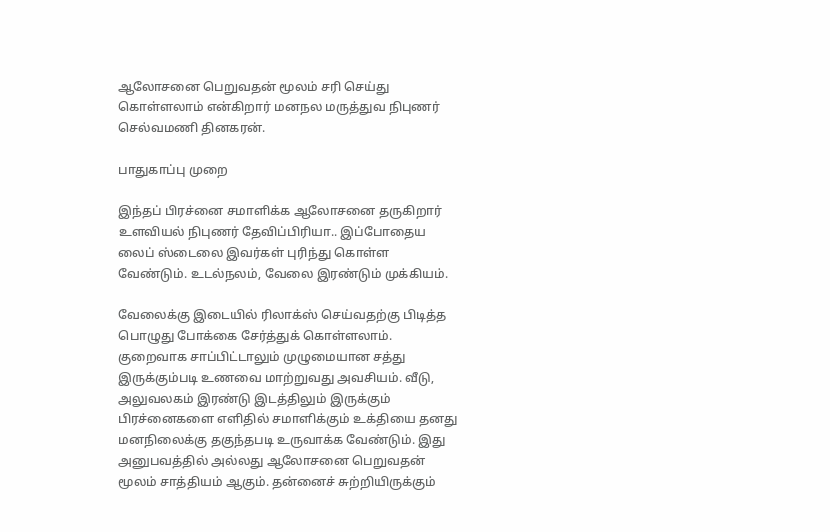ஆலோசனை பெறுவதன் மூலம் சரி செய்து கொள்ளலாம் என்கிறார் மனநல மருத்துவ நிபுணர் செல்வமணி தினகரன்.

பாதுகாப்பு முறை

இந்தப் பிரச்னை சமாளிக்க ஆலோசனை தருகிறார் உளவியல் நிபுணர் தேவிப்பிரியா.. இப்போதைய லைப் ஸ்டைலை இவர்கள் புரிந்து கொள்ள வேண்டும். உடல்நலம், வேலை இரண்டும் முக்கியம்.

வேலைக்கு இடையில் ரிலாக்ஸ் செய்வதற்கு பிடித்த பொழுது போக்கை சேர்த்துக் கொள்ளலாம். குறைவாக சாப்பிட்டாலும் முழுமையான சத்து இருக்கும்படி உணவை மாற்றுவது அவசியம். வீடு, அலுவலகம் இரண்டு இடத்திலும் இருக்கும் பிரச்னைகளை எளிதில் சமாளிக்கும் உக்தியை தனது மனநிலைக்கு தகுந்தபடி உருவாக்க வேண்டும். இது அனுபவத்தில் அல்லது ஆலோசனை பெறுவதன் மூலம் சாத்தியம் ஆகும். தன்னைச் சுற்றியிருக்கும்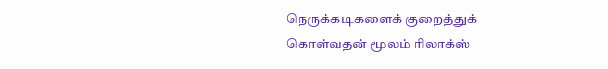நெருக்கடிகளைக் குறைத்துக் கொள்வதன் மூலம் ரிலாக்ஸ்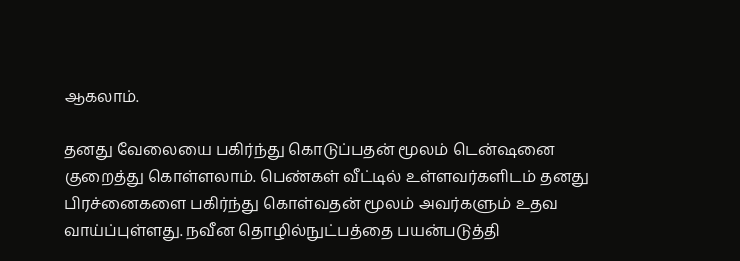ஆகலாம்.

தனது வேலையை பகிர்ந்து கொடுப்பதன் மூலம் டென்ஷனை குறைத்து கொள்ளலாம். பெண்கள் வீட்டில் உள்ளவர்களிடம் தனது பிரச்னைகளை பகிர்ந்து கொள்வதன் மூலம் அவர்களும் உதவ வாய்ப்புள்ளது. நவீன தொழில்நுட்பத்தை பயன்படுத்தி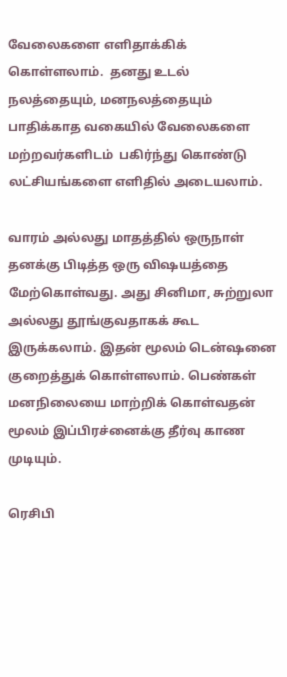வேலைகளை எளிதாக்கிக் கொள்ளலாம்.  தனது உடல் நலத்தையும், மனநலத்தையும் பாதிக்காத வகையில் வேலைகளை மற்றவர்களிடம்  பகிர்ந்து கொண்டு லட்சியங்களை எளிதில் அடையலாம்.

வாரம் அல்லது மாதத்தில் ஒருநாள் தனக்கு பிடித்த ஒரு விஷயத்தை மேற்கொள்வது. அது சினிமா, சுற்றுலா அல்லது தூங்குவதாகக் கூட இருக்கலாம். இதன் மூலம் டென்ஷனை குறைத்துக் கொள்ளலாம். பெண்கள் மனநிலையை மாற்றிக் கொள்வதன் மூலம் இப்பிரச்னைக்கு தீர்வு காண முடியும்.

ரெசிபி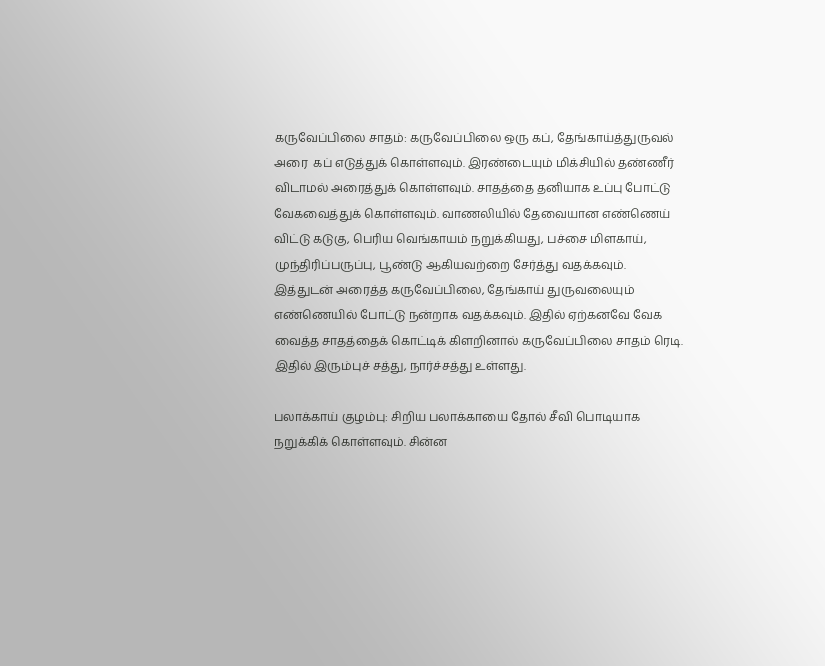கருவேப்பிலை சாதம்: கருவேப்பிலை ஒரு கப், தேங்காய்த்துருவல் அரை  கப் எடுத்துக் கொள்ளவும். இரண்டையும் மிக்சியில் தண்ணீர் விடாமல் அரைத்துக் கொள்ளவும். சாதத்தை தனியாக உப்பு போட்டு வேகவைத்துக் கொள்ளவும். வாணலியில் தேவையான எண்ணெய் விட்டு கடுகு, பெரிய வெங்காயம் நறுக்கியது, பச்சை மிளகாய், முந்திரிப்பருப்பு, பூண்டு ஆகியவற்றை சேர்த்து வதக்கவும். இத்துடன் அரைத்த கருவேப்பிலை, தேங்காய் துருவலையும் எண்ணெயில் போட்டு நன்றாக வதக்கவும். இதில் ஏற்கனவே வேக வைத்த சாதத்தைக் கொட்டிக் கிளறினால் கருவேப்பிலை சாதம் ரெடி. இதில் இரும்புச் சத்து, நார்ச்சத்து உள்ளது.

பலாக்காய் குழம்பு: சிறிய பலாக்காயை தோல் சீவி பொடியாக நறுக்கிக் கொள்ளவும். சின்ன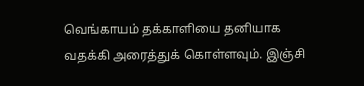வெங்காயம் தக்காளியை தனியாக வதக்கி அரைத்துக் கொள்ளவும். இஞ்சி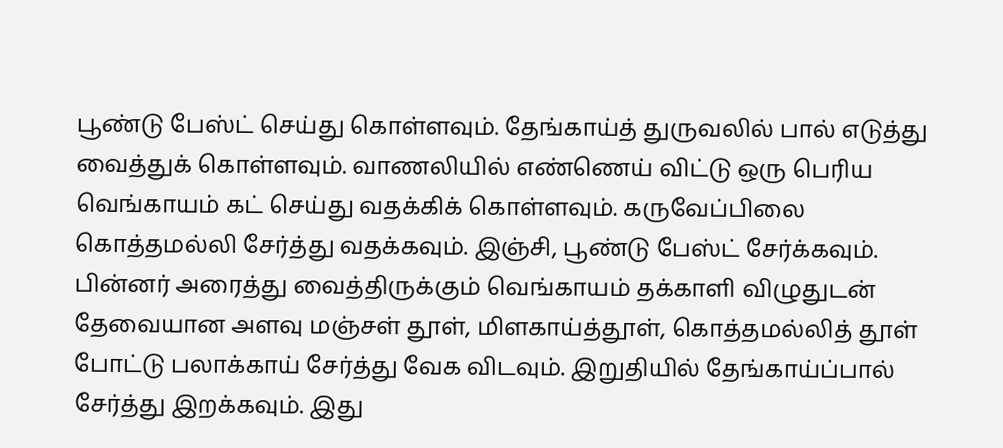பூண்டு பேஸ்ட் செய்து கொள்ளவும். தேங்காய்த் துருவலில் பால் எடுத்து வைத்துக் கொள்ளவும். வாணலியில் எண்ணெய் விட்டு ஒரு பெரிய வெங்காயம் கட் செய்து வதக்கிக் கொள்ளவும். கருவேப்பிலை கொத்தமல்லி சேர்த்து வதக்கவும். இஞ்சி, பூண்டு பேஸ்ட் சேர்க்கவும். பின்னர் அரைத்து வைத்திருக்கும் வெங்காயம் தக்காளி விழுதுடன் தேவையான அளவு மஞ்சள் தூள், மிளகாய்த்தூள், கொத்தமல்லித் தூள் போட்டு பலாக்காய் சேர்த்து வேக விடவும். இறுதியில் தேங்காய்ப்பால் சேர்த்து இறக்கவும். இது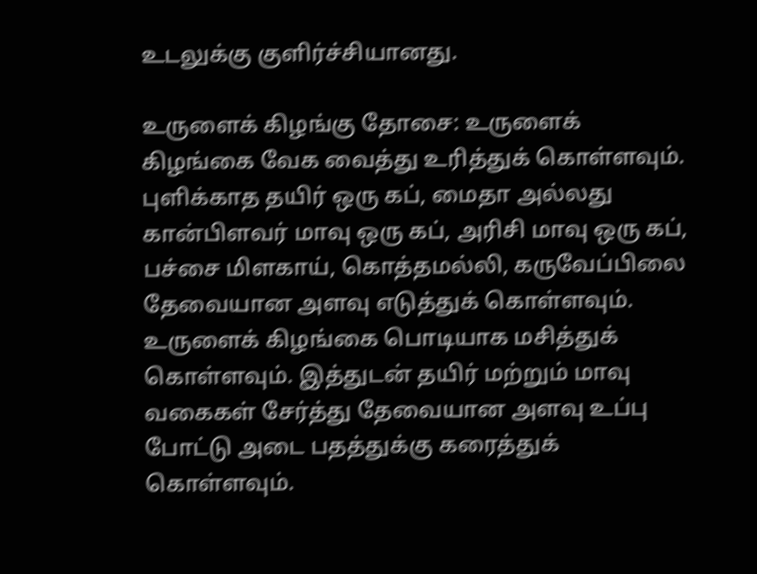உடலுக்கு குளிர்ச்சியானது.

உருளைக் கிழங்கு தோசை: உருளைக் கிழங்கை வேக வைத்து உரித்துக் கொள்ளவும். புளிக்காத தயிர் ஒரு கப், மைதா அல்லது கான்பிளவர் மாவு ஒரு கப், அரிசி மாவு ஒரு கப், பச்சை மிளகாய், கொத்தமல்லி, கருவேப்பிலை தேவையான அளவு எடுத்துக் கொள்ளவும். உருளைக் கிழங்கை பொடியாக மசித்துக் கொள்ளவும். இத்துடன் தயிர் மற்றும் மாவு வகைகள் சேர்த்து தேவையான அளவு உப்பு போட்டு அடை பதத்துக்கு கரைத்துக் கொள்ளவும்.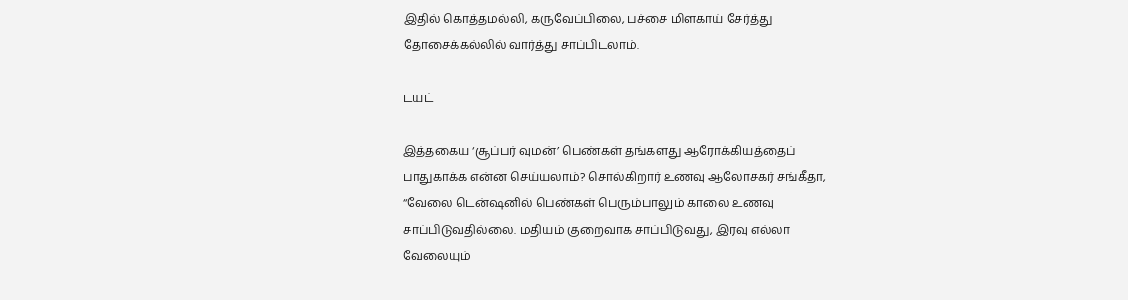இதில் கொத்தமல்லி, கருவேப்பிலை, பச்சை மிளகாய் சேர்த்து தோசைக்கல்லில் வார்த்து சாப்பிடலாம்.

டயட்

இத்தகைய ‘சூப்பர் வுமன்’ பெண்கள் தங்களது ஆரோக்கியத்தைப் பாதுகாக்க என்ன செய்யலாம்? சொல்கிறார் உணவு ஆலோசகர் சங்கீதா, ‘‘வேலை டென்ஷனில் பெண்கள் பெரும்பாலும் காலை உணவு சாப்பிடுவதில்லை. மதியம் குறைவாக சாப்பிடுவது, இரவு எல்லா வேலையும்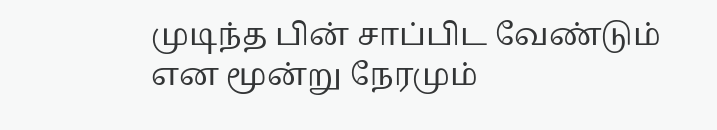முடிந்த பின் சாப்பிட வேண்டும் என மூன்று நேரமும்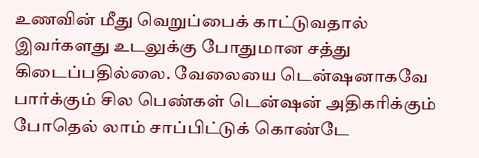உணவின் மீது வெறுப்பைக் காட்டுவதால் இவர்களது உடலுக்கு போதுமான சத்து கிடைப்பதில்லை. வேலையை டென்ஷனாகவே பார்க்கும் சில பெண்கள் டென்ஷன் அதிகரிக்கும் போதெல் லாம் சாப்பிட்டுக் கொண்டே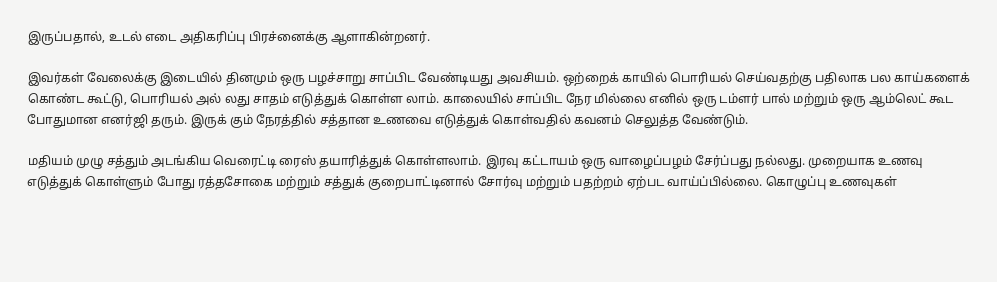இருப்பதால், உடல் எடை அதிகரிப்பு பிரச்னைக்கு ஆளாகின்றனர்.

இவர்கள் வேலைக்கு இடையில் தினமும் ஒரு பழச்சாறு சாப்பிட வேண்டியது அவசியம். ஒற்றைக் காயில் பொரியல் செய்வதற்கு பதிலாக பல காய்களைக் கொண்ட கூட்டு, பொரியல் அல் லது சாதம் எடுத்துக் கொள்ள லாம். காலையில் சாப்பிட நேர மில்லை எனில் ஒரு டம்ளர் பால் மற்றும் ஒரு ஆம்லெட் கூட போதுமான எனர்ஜி தரும். இருக் கும் நேரத்தில் சத்தான உணவை எடுத்துக் கொள்வதில் கவனம் செலுத்த வேண்டும்.

மதியம் முழு சத்தும் அடங்கிய வெரைட்டி ரைஸ் தயாரித்துக் கொள்ளலாம். இரவு கட்டாயம் ஒரு வாழைப்பழம் சேர்ப்பது நல்லது. முறையாக உணவு எடுத்துக் கொள்ளும் போது ரத்தசோகை மற்றும் சத்துக் குறைபாட்டினால் சோர்வு மற்றும் பதற்றம் ஏற்பட வாய்ப்பில்லை. கொழுப்பு உணவுகள்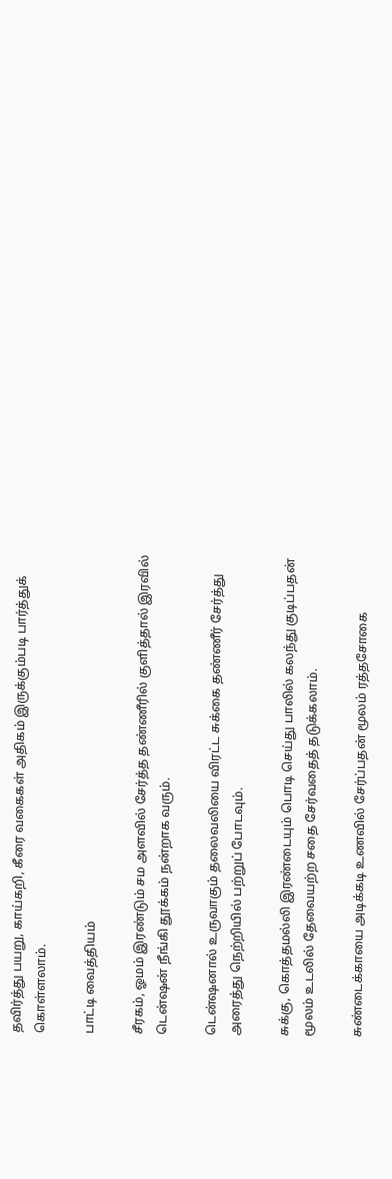தவிர்த்து பயறு, காய்கறி, கீரை வகைகள் அதிகம் இருக்கும்படி பார்த்துக் கொள்ளலாம்.

பாட்டி வைத்தியம்

சீரகம், ஓமம் இரண்டும் சம அளவில் சேர்த்த தண்ணீரில் குளித்தால் இரவில் டென்ஷன் நீங்கி தூக்கம் நன்றாக வரும்.

டென்ஷனால் உருவாகும் தலைவலியை விரட்ட சுக்கை தண்ணீர் சேர்த்து அரைத்து நெற்றியில் பற்றுப் போடவும்.

சுக்கு, கொத்தமல்லி இரண்டையும் பொடி செய்து பாலில் கலந்து குடிப்பதன் மூலம் உடலில் தேவையற்ற சதை சேர்வதைத் தடுக்கலாம்.

சுண்டைக்காயை அடிக்கடி உணவில் சேர்ப்பதன் மூலம் ரத்தசோகை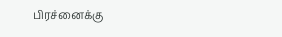பிரச்னைக்கு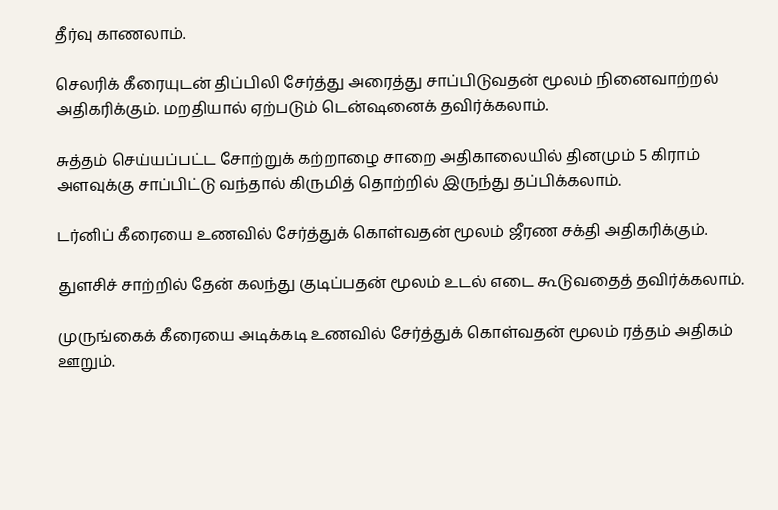தீர்வு காணலாம்.

செலரிக் கீரையுடன் திப்பிலி சேர்த்து அரைத்து சாப்பிடுவதன் மூலம் நினைவாற்றல் அதிகரிக்கும். மறதியால் ஏற்படும் டென்ஷனைக் தவிர்க்கலாம்.

சுத்தம் செய்யப்பட்ட சோற்றுக் கற்றாழை சாறை அதிகாலையில் தினமும் 5 கிராம் அளவுக்கு சாப்பிட்டு வந்தால் கிருமித் தொற்றில் இருந்து தப்பிக்கலாம்.

டர்னிப் கீரையை உணவில் சேர்த்துக் கொள்வதன் மூலம் ஜீரண சக்தி அதிகரிக்கும்.

துளசிச் சாற்றில் தேன் கலந்து குடிப்பதன் மூலம் உடல் எடை கூடுவதைத் தவிர்க்கலாம்.

முருங்கைக் கீரையை அடிக்கடி உணவில் சேர்த்துக் கொள்வதன் மூலம் ரத்தம் அதிகம் ஊறும்.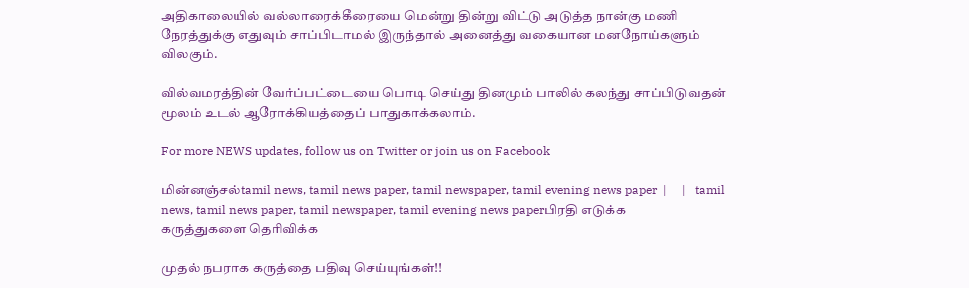அதிகாலையில் வல்லாரைக்கீரையை மென்று தின்று விட்டு அடுத்த நான்கு மணி நேரத்துக்கு எதுவும் சாப்பிடாமல் இருந்தால் அனைத்து வகையான மனநோய்களும் விலகும்.

வில்வமரத்தின் வேர்ப்பட்டையை பொடி செய்து தினமும் பாலில் கலந்து சாப்பிடுவதன் மூலம் உடல் ஆரோக்கியத்தைப் பாதுகாக்கலாம்.

For more NEWS updates, follow us on Twitter or join us on Facebook

மின்னஞ்சல்tamil news, tamil news paper, tamil newspaper, tamil evening news paper  |     |   tamil news, tamil news paper, tamil newspaper, tamil evening news paperபிரதி எடுக்க
கருத்துகளை தெரிவிக்க

முதல் நபராக கருத்தை பதிவு செய்யுங்கள்!!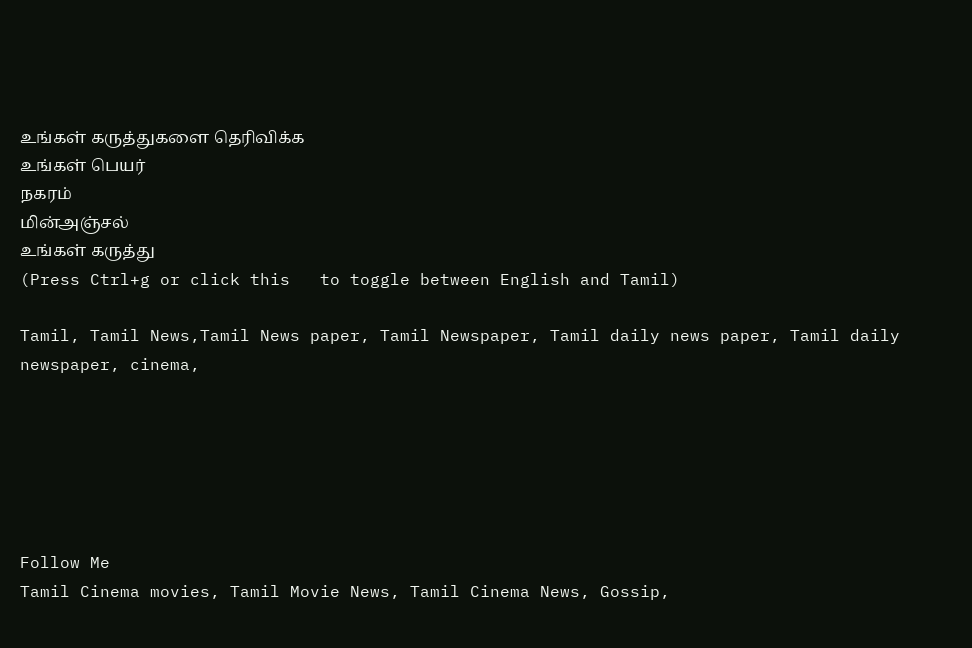உங்கள் கருத்துகளை தெரிவிக்க
உங்கள் பெயர்
நகரம்
மின்அஞ்சல்
உங்கள் கருத்து
(Press Ctrl+g or click this   to toggle between English and Tamil)

Tamil, Tamil News,Tamil News paper, Tamil Newspaper, Tamil daily news paper, Tamil daily newspaper, cinema,






Follow Me
Tamil Cinema movies, Tamil Movie News, Tamil Cinema News, Gossip,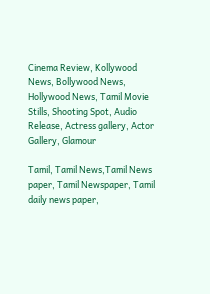Cinema Review, Kollywood News, Bollywood News, Hollywood News, Tamil Movie Stills, Shooting Spot, Audio Release, Actress gallery, Actor Gallery, Glamour

Tamil, Tamil News,Tamil News paper, Tamil Newspaper, Tamil daily news paper,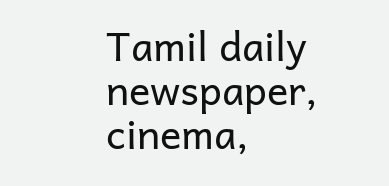Tamil daily newspaper, cinema,